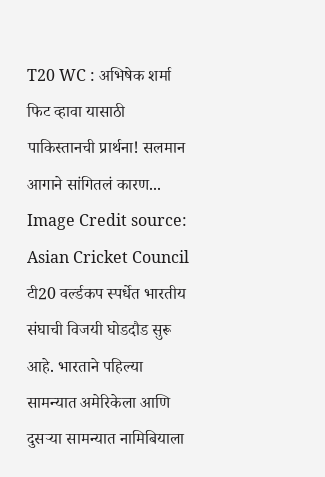T20 WC : अभिषेक शर्मा फिट व्हावा यासाठी पाकिस्तानची प्रार्थना! सलमान आगाने सांगितलं कारण... Image Credit source: Asian Cricket Council
टी20 वर्ल्डकप स्पर्धेत भारतीय संघाची विजयी घोडदौड सुरू आहे. भारताने पहिल्या सामन्यात अमेरिकेला आणि दुसऱ्या सामन्यात नामिबियाला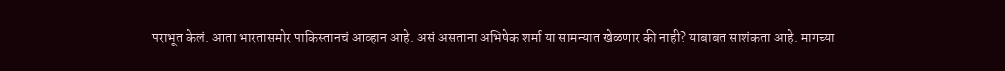पराभूत केलं. आता भारतासमोर पाकिस्तानचं आव्हान आहे. असं असताना अभिषेक शर्मा या सामन्यात खेळणार की नाही? याबाबत साशंकता आहे. मागच्या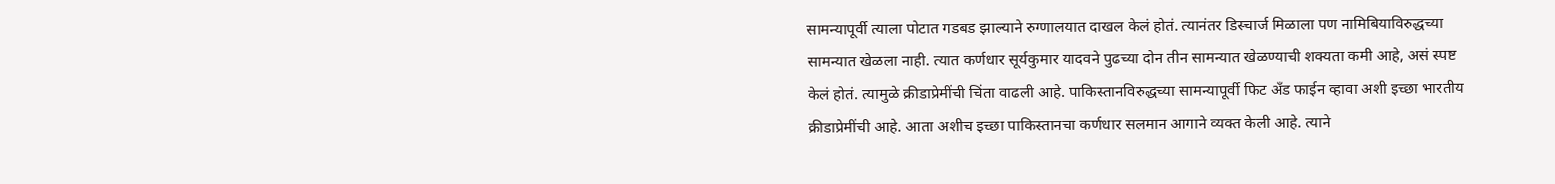सामन्यापूर्वी त्याला पोटात गडबड झाल्याने रुग्णालयात दाखल केलं होतं. त्यानंतर डिस्चार्ज मिळाला पण नामिबियाविरुद्धच्या सामन्यात खेळला नाही. त्यात कर्णधार सूर्यकुमार यादवने पुढच्या दोन तीन सामन्यात खेळण्याची शक्यता कमी आहे, असं स्पष्ट केलं होतं. त्यामुळे क्रीडाप्रेमींची चिंता वाढली आहे. पाकिस्तानविरुद्धच्या सामन्यापूर्वी फिट अँड फाईन व्हावा अशी इच्छा भारतीय क्रीडाप्रेमींची आहे. आता अशीच इच्छा पाकिस्तानचा कर्णधार सलमान आगाने व्यक्त केली आहे. त्याने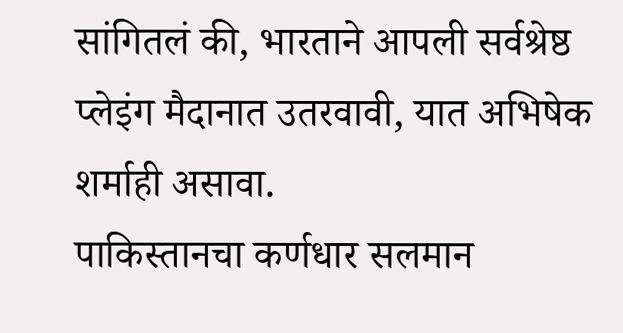सांगितलं की, भारताने आपली सर्वश्रेष्ठ प्लेइंग मैदानात उतरवावी, यात अभिषेक शर्माही असावा.
पाकिस्तानचा कर्णधार सलमान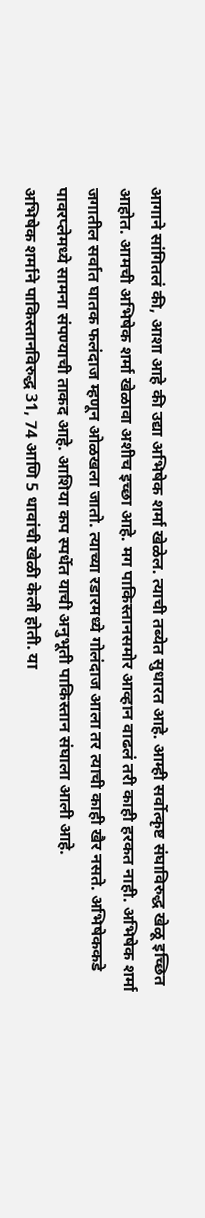आगाने सांगितलं की, आशा आहे की उद्या अभिषेक शर्मा खेळेल. त्याची तब्येत सुधारत आहे. आम्ही सर्वोत्कृष्ट संघाविरुद्ध खेळू इच्छित आहोत. आमची अभिषेक शर्मा खेळावा अशीच इच्छा आहे. मग पाकिस्तानसमोर आव्हान वाढलं तरी काही हरकत नाही. अभिषेक शर्मा जगातील सर्वात घातक फलंदाज म्हणून ओळखला जातो. त्याच्या रडारमध्ये गोलंदाज आला तर त्याची काही खैर नसते. अभिषेककडे पावरप्लेमध्ये सामना संपण्याची ताकद आहे. आशिया कप स्पर्धेत याची अनुभूती पाकिस्तान संघाला आली आहे.
अभिषेक शर्माने पाकिस्तानविरुद्ध 31, 74 आणि 5 धावांची खेळी केली होती. या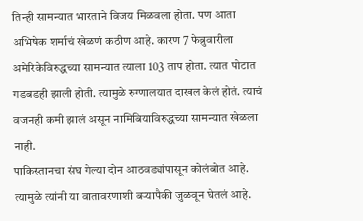तिन्ही सामन्यात भारताने विजय मिळवला होता. पण आता अभिषेक शर्माचं खेळणं कठीण आहे. कारण 7 फेब्रुवारीला अमेरिकेविरुद्धच्या सामन्यात त्याला 103 ताप होता. त्यात पोटात गडबडही झाली होती. त्यामुळे रुग्णालयात दाखल केलं होतं. त्याचं वजनही कमी झालं असून नामिबियाविरुद्धच्या सामन्यात खेळला नाही.
पाकिस्तानचा संघ गेल्या दोन आठवड्यांपासून कोलंबोत आहे. त्यामुळे त्यांनी या वातावरणाशी बऱ्यापैकी जुळवून घेतलं आहे.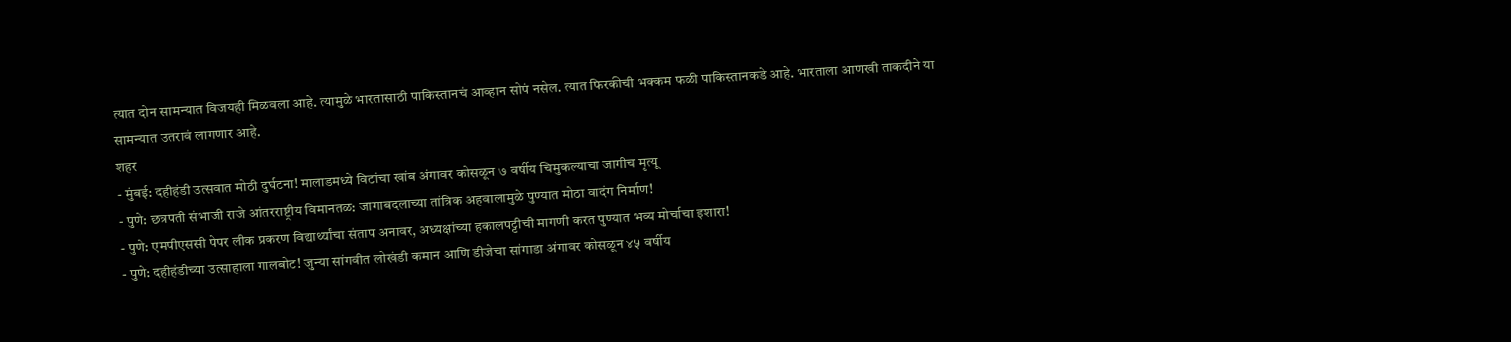त्यात दोन सामन्यात विजयही मिळवला आहे. त्यामुळे भारतासाठी पाकिस्तानचं आव्हान सोपं नसेल. त्यात फिरकीची भक्कम फळी पाकिस्तानकडे आहे. भारताला आणखी ताकदीने या सामन्यात उतरावं लागणार आहे.
शहर
- मुंबई: दहीहंडी उत्सवात मोठी दुर्घटना! मालाडमध्ये विटांचा खांब अंगावर कोसळून ७ वर्षीय चिमुकल्याचा जागीच मृत्यू
- पुणे: छत्रपती संभाजी राजे आंतरराष्ट्रीय विमानतळ: जागाबदलाच्या तांत्रिक अहवालामुळे पुण्यात मोठा वादंग निर्माण!
- पुणे: एमपीएससी पेपर लीक प्रकरण विद्यार्थ्यांचा संताप अनावर, अध्यक्षांच्या हकालपट्टीची मागणी करत पुण्यात भव्य मोर्चाचा इशारा!
- पुणे: दहीहंडीच्या उत्साहाला गालबोट! जुन्या सांगवीत लोखंडी कमान आणि डीजेचा सांगाडा अंगावर कोसळून ४५ वर्षीय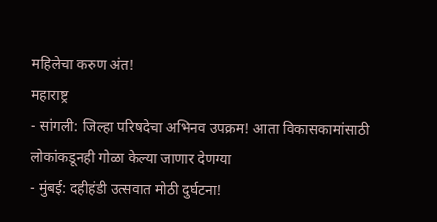महिलेचा करुण अंत!
महाराष्ट्र
- सांगली: जिल्हा परिषदेचा अभिनव उपक्रम! आता विकासकामांसाठी लोकांकडूनही गोळा केल्या जाणार देणग्या
- मुंबई: दहीहंडी उत्सवात मोठी दुर्घटना!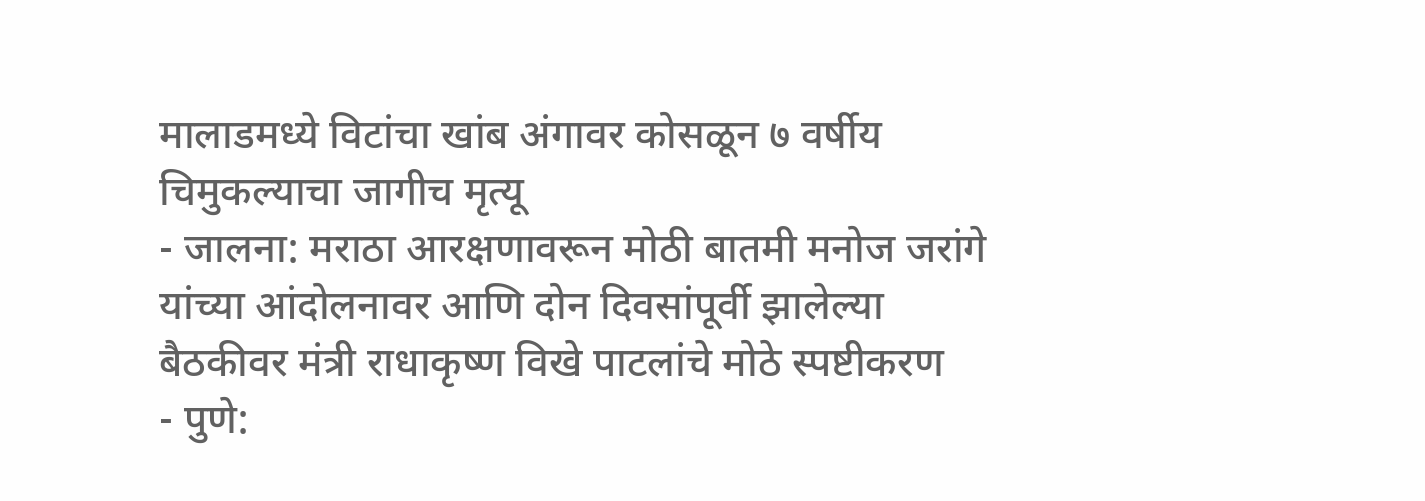मालाडमध्ये विटांचा खांब अंगावर कोसळून ७ वर्षीय चिमुकल्याचा जागीच मृत्यू
- जालना: मराठा आरक्षणावरून मोठी बातमी मनोज जरांगे यांच्या आंदोलनावर आणि दोन दिवसांपूर्वी झालेल्या बैठकीवर मंत्री राधाकृष्ण विखे पाटलांचे मोठे स्पष्टीकरण
- पुणे: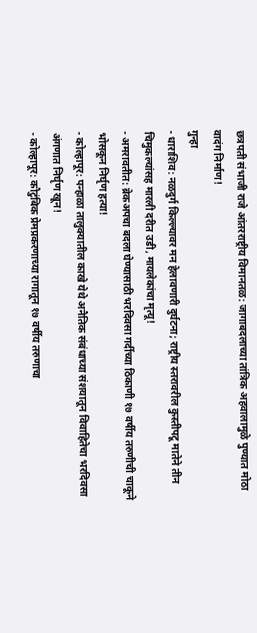छत्रपती संभाजी राजे आंतरराष्ट्रीय विमानतळ: जागाबदलाच्या तांत्रिक अहवालामुळे पुण्यात मोठा वादंग निर्माण!
गुन्हा
- धाराशिव: नळदुर्ग किल्ल्यावर मन हेलावणारी दुर्घटना; राष्ट्रीय स्तरावरील कुस्तीपटू मातेने तीन चिमुकल्यांसह मारली दरीत उडी, मायलेकांचा मृत्यू!
- अमरावतीत: ब्रेकअपचा बदला घेण्यासाठी भरदिवसा गर्दीच्या ठिकाणी १७ वर्षीय तरुणीची चाकूने भोसकून निर्घृण हत्या!
- कोल्हापूर: पन्हाळा तालुक्यातील काखे येथे अनैतिक संबंधाच्या संशयातून विवाहितेचा भरदिवसा अंगणात निर्घृण खून!
- कोल्हापूर: कौटुंबिक प्रेमप्रकरणाच्या रागातून १७ वर्षीय तरुणाचा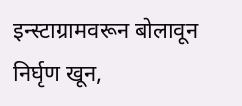इन्स्टाग्रामवरून बोलावून निर्घृण खून,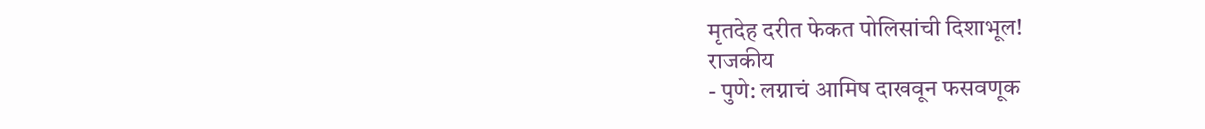मृतदेह दरीत फेकत पोलिसांची दिशाभूल!
राजकीय
- पुणे: लग्नाचं आमिष दाखवून फसवणूक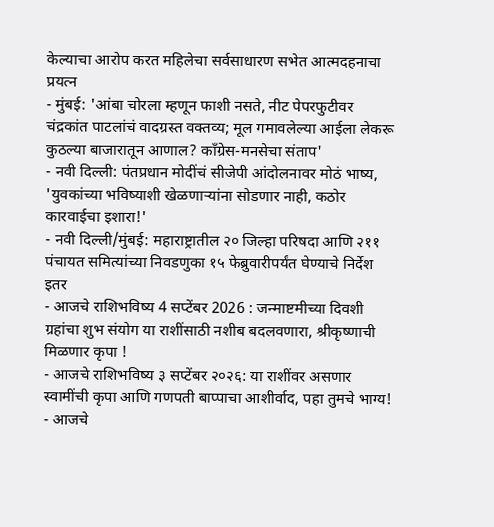केल्याचा आरोप करत महिलेचा सर्वसाधारण सभेत आत्मदहनाचा प्रयत्न
- मुंबई: 'आंबा चोरला म्हणून फाशी नसते, नीट पेपरफुटीवर चंद्रकांत पाटलांचं वादग्रस्त वक्तव्य; मूल गमावलेल्या आईला लेकरू कुठल्या बाजारातून आणाल? काँग्रेस-मनसेचा संताप'
- नवी दिल्ली: पंतप्रधान मोदींचं सीजेपी आंदोलनावर मोठं भाष्य, 'युवकांच्या भविष्याशी खेळणाऱ्यांना सोडणार नाही, कठोर कारवाईचा इशारा!'
- नवी दिल्ली/मुंबई: महाराष्ट्रातील २० जिल्हा परिषदा आणि २११ पंचायत समित्यांच्या निवडणुका १५ फेब्रुवारीपर्यंत घेण्याचे निर्देश
इतर
- आजचे राशिभविष्य 4 सप्टेंबर 2026 : जन्माष्टमीच्या दिवशी ग्रहांचा शुभ संयोग या राशींसाठी नशीब बदलवणारा, श्रीकृष्णाची मिळणार कृपा !
- आजचे राशिभविष्य ३ सप्टेंबर २०२६: या राशींवर असणार स्वामींची कृपा आणि गणपती बाप्पाचा आशीर्वाद, पहा तुमचे भाग्य!
- आजचे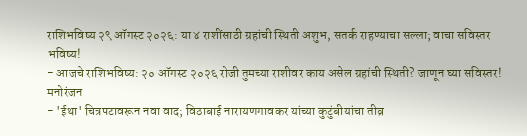राशिभविष्य २९ ऑगस्ट २०२६: या ४ राशींसाठी ग्रहांची स्थिती अशुभ, सतर्क राहण्याचा सल्ला; वाचा सविस्तर भविष्य!
- आजचे राशिभविष्य: २० ऑगस्ट २०२६ रोजी तुमच्या राशीवर काय असेल ग्रहांची स्थिती? जाणून घ्या सविस्तर!
मनोरंजन
- 'ईथा' चित्रपटावरून नवा वाद; विठाबाई नारायणगावकर यांच्या कुटुंबीयांचा तीव्र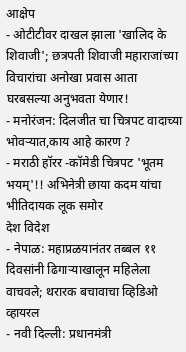आक्षेप
- ओटीटीवर दाखल झाला 'खालिद के शिवाजी'; छत्रपती शिवाजी महाराजांच्या विचारांचा अनोखा प्रवास आता घरबसल्या अनुभवता येणार!
- मनोरंजन: दिलजीत चा चित्रपट वादाच्या भोवऱ्यात,काय आहे कारण ?
- मराठी हॉरर -कॉमेडी चित्रपट 'भूतम भयम्'!! अभिनेत्री छाया कदम यांचा भीतिदायक लूक समोर
देश विदेश
- नेपाळ: महाप्रळयानंतर तब्बल ११ दिवसांनी ढिगाऱ्याखालून महिलेला वाचवले; थरारक बचावाचा व्हिडिओ व्हायरल
- नवी दिल्ली: प्रधानमंत्री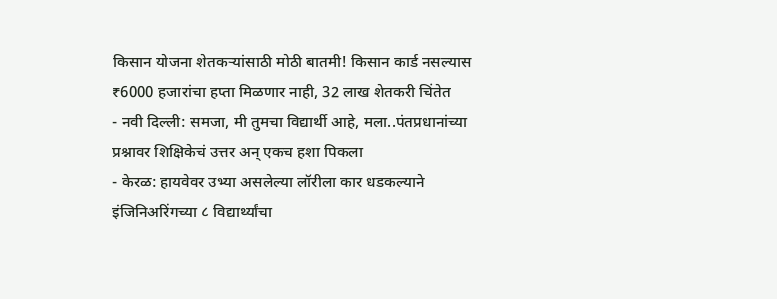किसान योजना शेतकऱ्यांसाठी मोठी बातमी! किसान कार्ड नसल्यास ₹6000 हजारांचा हप्ता मिळणार नाही, 32 लाख शेतकरी चिंतेत
- नवी दिल्ली: समजा, मी तुमचा विद्यार्थी आहे, मला..पंतप्रधानांच्या प्रश्नावर शिक्षिकेचं उत्तर अन् एकच हशा पिकला
- केरळ: हायवेवर उभ्या असलेल्या लॉरीला कार धडकल्याने इंजिनिअरिंगच्या ८ विद्यार्थ्यांचा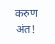करुण अंत!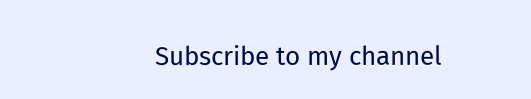Subscribe to my channel